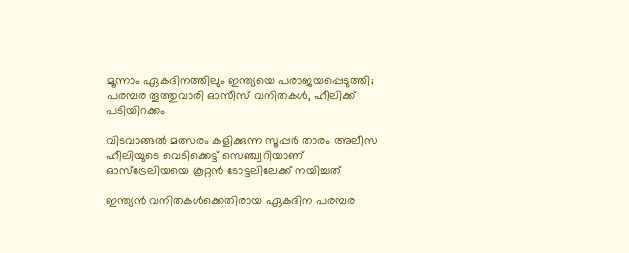മൂന്നാം ഏകദിനത്തിലും ഇന്ത്യയെ പരാജയപ്പെടുത്തി; പരമ്പര തൂത്തുവാരി ഓസീസ് വനിതകള്‍, ഹീലിക്ക് പടിയിറക്കം

വിടവാങ്ങല്‍ മത്സരം കളിക്കുന്ന സൂപ്പര്‍ താരം അലീസ ഹീലിയുടെ വെടിക്കെട്ട് സെഞ്ച്വറിയാണ് ഓസ്‌ട്രേലിയയെ കൂറ്റന്‍ ടോട്ടലിലേക്ക് നയിച്ചത്

ഇന്ത്യന്‍ വനിതകള്‍ക്കെതിരായ ഏകദിന പരമ്പര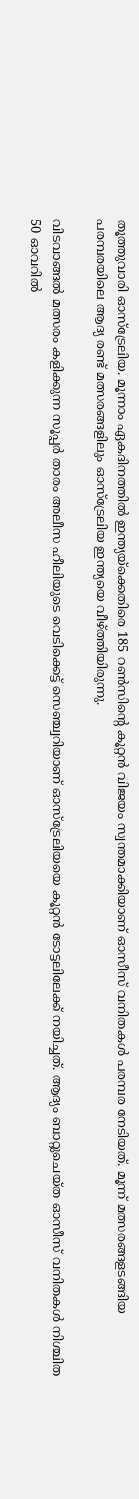തൂത്തുവാരി ഓസ്‌ട്രേലിയ. മൂന്നാം ഏകദിനത്തില്‍ ഇന്ത്യയ്‌ക്കെതിരെ 185 റണ്‍സിന്റെ കൂറ്റന്‍ വിജയം സ്വന്തമാക്കിയാണ് ഓസീസ് വനിതകള്‍ പരമ്പര നേടിയത്. മൂന്ന് മത്സരങ്ങളടങ്ങിയ പരമ്പരയിലെ ആദ്യ രണ്ട് മത്സരങ്ങളിലും ഓസ്‌ട്രേലിയ ഇന്ത്യയെ വീഴ്ത്തിയിരുന്നു.

വിടവാങ്ങല്‍ മത്സരം കളിക്കുന്ന സൂപ്പര്‍ താരം അലീസ ഹീലിയുടെ വെടിക്കെട്ട് സെഞ്ച്വറിയാണ് ഓസ്‌ട്രേലിയയെ കൂറ്റന്‍ ടോട്ടലിലേക്ക് നയിച്ചത്. ആദ്യം ബാറ്റുചെയ്ത ഓസീസ് വനിതകള്‍ നിശ്ചിത 50 ഓവറില്‍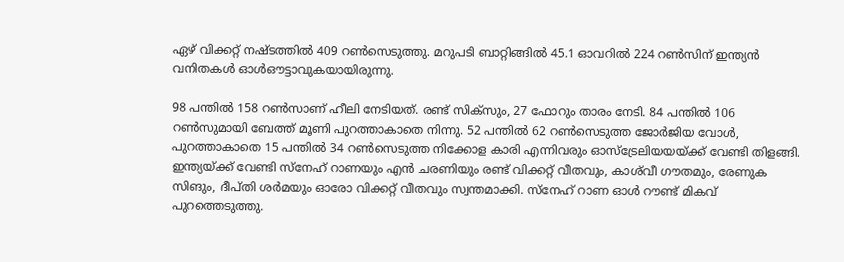ഏഴ് വിക്കറ്റ് നഷ്ടത്തില്‍ 409 റണ്‍സെടുത്തു. മറുപടി ബാറ്റിങ്ങില്‍ 45.1 ഓവറില്‍ 224 റണ്‍സിന് ഇന്ത്യന്‍ വനിതകള്‍ ഓള്‍ഔട്ടാവുകയായിരുന്നു.

98 പന്തില്‍ 158 റണ്‍സാണ് ഹീലി നേടിയത്. രണ്ട് സിക്‌സും, 27 ഫോറും താരം നേടി. 84 പന്തില്‍ 106 റണ്‍സുമായി ബേത്ത് മൂണി പുറത്താകാതെ നിന്നു. 52 പന്തില്‍ 62 റണ്‍സെടുത്ത ജോര്‍ജിയ വോള്‍, പുറത്താകാതെ 15 പന്തില്‍ 34 റണ്‍സെടുത്ത നിക്കോള കാരി എന്നിവരും ഓസ്ട്രേലിയയയ്ക്ക് വേണ്ടി തിളങ്ങി. ഇന്ത്യയ്ക്ക് വേണ്ടി സ്‌നേഹ് റാണയും എന്‍ ചരണിയും രണ്ട് വിക്കറ്റ് വീതവും, കാശ്‌വീ ഗൗതമും, രേണുക സിങും, ദീപ്തി ശര്‍മയും ഓരോ വിക്കറ്റ് വീതവും സ്വന്തമാക്കി. സ്‌നേഹ് റാണ ഓള്‍ റൗണ്ട് മികവ് പുറത്തെടുത്തു.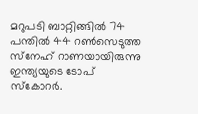മറുപടി ബാറ്റിങ്ങിൽ‌ 74 പന്തില്‍ 44 റണ്‍സെടുത്ത സ്‌നേഹ് റാണയായിരുന്നു ഇന്ത്യയുടെ ടോപ് സ്‌കോറര്‍.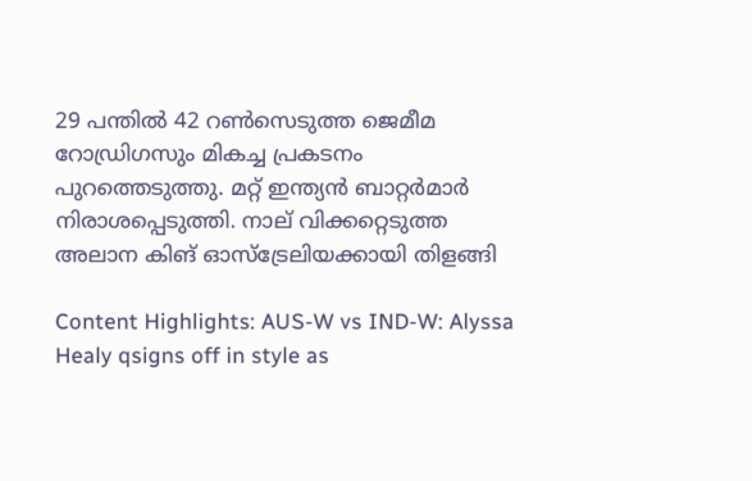29 പന്തില്‍ 42 റണ്‍സെടുത്ത ജെമീമ റോഡ്രിഗസും മികച്ച പ്രകടനം പുറത്തെടുത്തു. മറ്റ് ഇന്ത്യന്‍ ബാറ്റര്‍മാര്‍ നിരാശപ്പെടുത്തി. നാല് വിക്കറ്റെടുത്ത അലാന കിങ് ഓസ്‌ട്രേലിയക്കായി തിളങ്ങി

Content Highlights: AUS-W vs IND-W: Alyssa Healy qsigns off in style as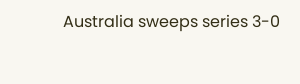Australia sweeps series 3-0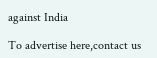against India

To advertise here,contact us